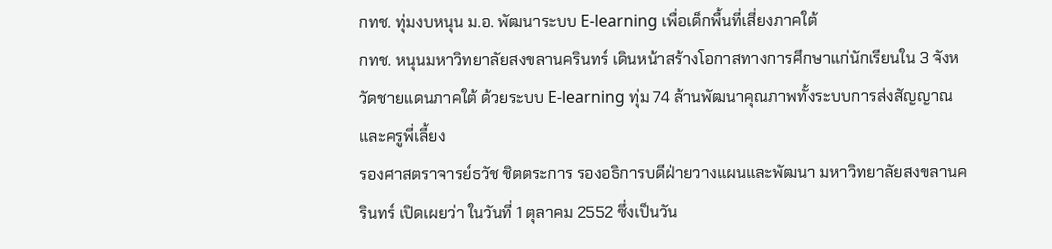กทช. ทุ่มงบหนุน ม.อ. พัฒนาระบบ E-learning เพื่อเด็กพื้นที่เสี่ยงภาคใต้
กทช. หนุนมหาวิทยาลัยสงขลานครินทร์ เดินหน้าสร้างโอกาสทางการศึกษาแก่นักเรียนใน 3 จังหวัดชายแดนภาคใต้ ด้วยระบบ E-learning ทุ่ม 74 ล้านพัฒนาคุณภาพทั้งระบบการส่งสัญญาณและครูพี่เลี้ยง
รองศาสตราจารย์ธวัช ชิตตระการ รองอธิการบดีฝ่ายวางแผนและพัฒนา มหาวิทยาลัยสงขลานครินทร์ เปิดเผยว่า ในวันที่ 1 ตุลาคม 2552 ซึ่งเป็นวัน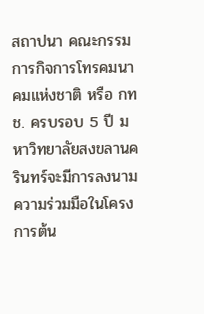สถาปนา คณะกรรมการกิจการโทรคมนาคมแห่งชาติ หรือ กทช. ครบรอบ 5 ปี มหาวิทยาลัยสงขลานครินทร์จะมีการลงนามความร่วมมือในโครงการต้น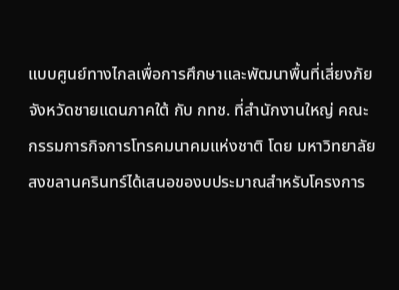แบบศูนย์ทางไกลเพื่อการศึกษาและพัฒนาพื้นที่เสี่ยงภัยจังหวัดชายแดนภาคใต้ กับ กทช. ที่สำนักงานใหญ่ คณะกรรมการกิจการโทรคมนาคมแห่งชาติ โดย มหาวิทยาลัยสงขลานครินทร์ได้เสนอของบประมาณสำหรับโครงการ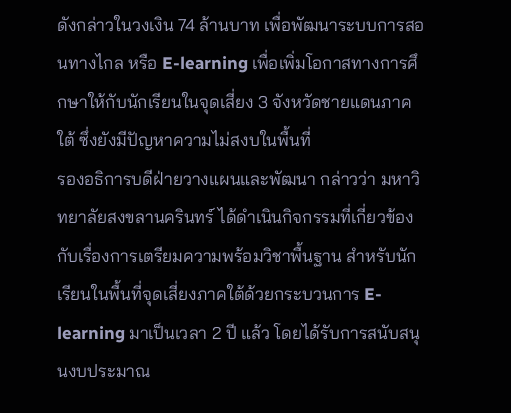ดังกล่าวในวงเงิน 74 ล้านบาท เพื่อพัฒนาระบบการสอนทางไกล หรือ E-learning เพื่อเพิ่มโอกาสทางการศึกษาให้กับนักเรียนในจุดเสี่ยง 3 จังหวัดชายแดนภาคใต้ ซึ่งยังมีปัญหาความไม่สงบในพื้นที่
รองอธิการบดีฝ่ายวางแผนและพัฒนา กล่าวว่า มหาวิทยาลัยสงขลานครินทร์ ได้ดำเนินกิจกรรมที่เกี่ยวข้องกับเรื่องการเตรียมความพร้อมวิชาพื้นฐาน สำหรับนักเรียนในพื้นที่จุดเสี่ยงภาคใต้ด้วยกระบวนการ E-learning มาเป็นเวลา 2 ปี แล้ว โดยได้รับการสนับสนุนงบประมาณ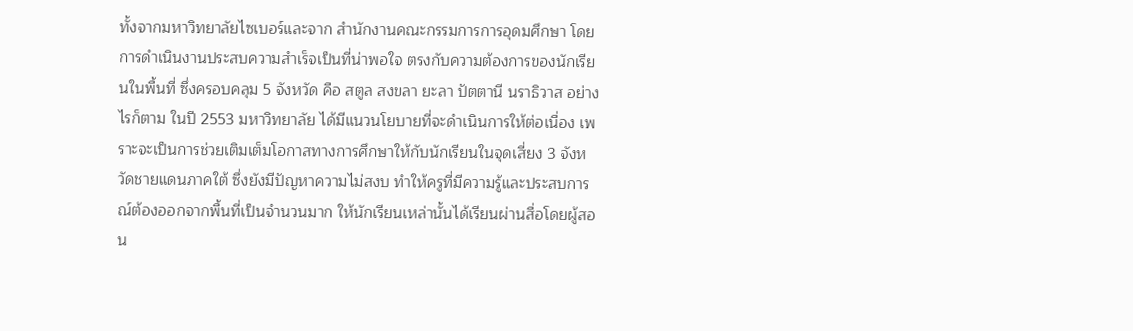ทั้งจากมหาวิทยาลัยไซเบอร์และจาก สำนักงานคณะกรรมการการอุดมศึกษา โดยการดำเนินงานประสบความสำเร็จเป็นที่น่าพอใจ ตรงกับความต้องการของนักเรียนในพื้นที่ ซึ่งครอบคลุม 5 จังหวัด คือ สตูล สงขลา ยะลา ปัตตานี นราธิวาส อย่างไรก็ตาม ในปี 2553 มหาวิทยาลัย ได้มีแนวนโยบายที่จะดำเนินการให้ต่อเนื่อง เพราะจะเป็นการช่วยเติมเต็มโอกาสทางการศึกษาให้กับนักเรียนในจุดเสี่ยง 3 จังหวัดชายแดนภาคใต้ ซึ่งยังมีปัญหาความไม่สงบ ทำให้ครูที่มีความรู้และประสบการณ์ต้องออกจากพื้นที่เป็นจำนวนมาก ให้นักเรียนเหล่านั้นได้เรียนผ่านสื่อโดยผู้สอน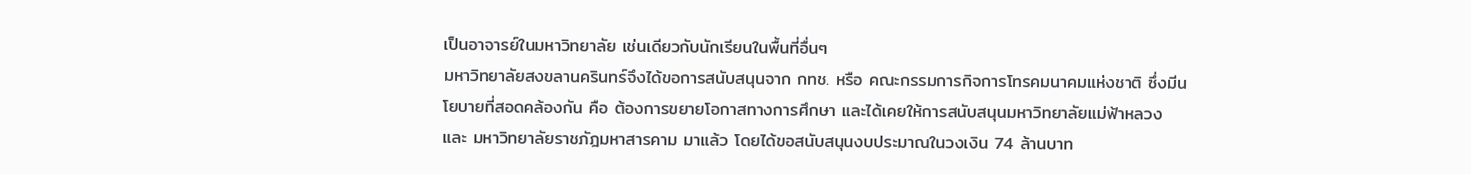เป็นอาจารย์ในมหาวิทยาลัย เช่นเดียวกับนักเรียนในพื้นที่อื่นๆ
มหาวิทยาลัยสงขลานครินทร์จึงได้ขอการสนับสนุนจาก กทช. หรือ คณะกรรมการกิจการโทรคมนาคมแห่งชาติ ซึ่งมีนโยบายที่สอดคล้องกัน คือ ต้องการขยายโอกาสทางการศึกษา และได้เคยให้การสนับสนุนมหาวิทยาลัยแม่ฟ้าหลวง และ มหาวิทยาลัยราชภัฎมหาสารคาม มาแล้ว โดยได้ขอสนับสนุนงบประมาณในวงเงิน 74 ล้านบาท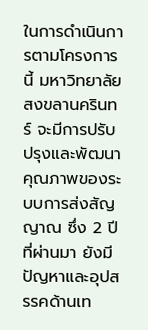ในการดำเนินการตามโครงการนี้ มหาวิทยาลัยสงขลานครินทร์ จะมีการปรับปรุงและพัฒนาคุณภาพของระบบการส่งสัญญาณ ซึ่ง 2 ปีที่ผ่านมา ยังมีปัญหาและอุปสรรคด้านเท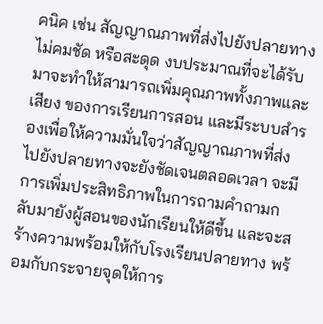คนิค เช่น สัญญาณภาพที่ส่งไปยังปลายทางไม่คมชัด หรือสะดุด งบประมาณที่จะได้รับมาจะทำให้สามารถเพิ่มคุณภาพทั้งภาพและเสียง ของการเรียนการสอน และมีระบบสำรองเพื่อให้ความมั่นใจว่าสัญญาณภาพที่ส่งไปยังปลายทางจะยังชัดเจนตลอดเวลา จะมีการเพิ่มประสิทธิภาพในการถามคำถามกลับมายังผู้สอนของนักเรียนให้ดีขึ้น และจะสร้างความพร้อมให้กับโรงเรียนปลายทาง พร้อมกับกระจายจุดให้การ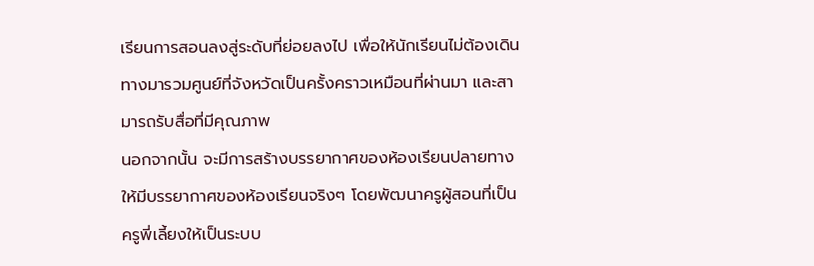เรียนการสอนลงสู่ระดับที่ย่อยลงไป เพื่อให้นักเรียนไม่ต้องเดินทางมารวมศูนย์ที่จังหวัดเป็นครั้งคราวเหมือนที่ผ่านมา และสามารถรับสื่อที่มีคุณภาพ
นอกจากนั้น จะมีการสร้างบรรยากาศของห้องเรียนปลายทางให้มีบรรยากาศของห้องเรียนจริงๆ โดยพัฒนาครูผู้สอนที่เป็นครูพี่เลี้ยงให้เป็นระบบ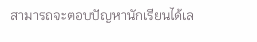สามารถจะตอบปัญหานักเรียนได้เล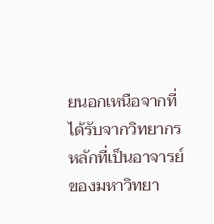ยนอกเหนือจากที่ได้รับจากวิทยากรหลักที่เป็นอาจารย์ของมหาวิทยา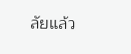ลัยแล้ว